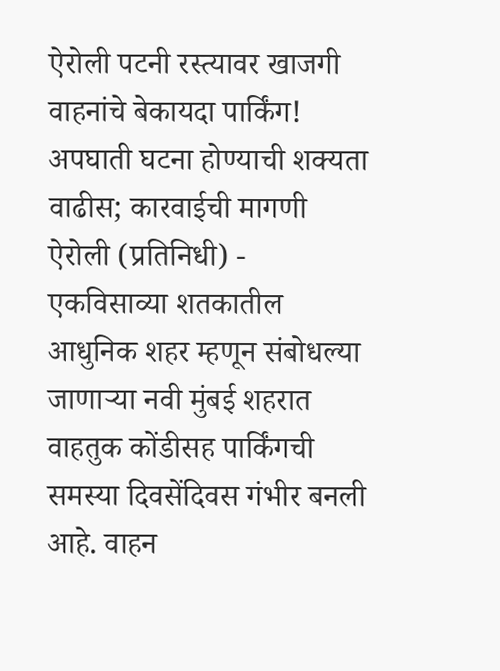ऐरोली पटनी रस्त्यावर खाजगी वाहनांचे बेकायदा पार्किंग!
अपघाती घटना होण्याची शक्यता वाढीस; कारवाईची मागणी
ऐरोली (प्रतिनिधी) - एकविसाव्या शतकातील आधुनिक शहर म्हणून संबोधल्या जाणाऱ्या नवी मुंबई शहरात वाहतुक कोंडीसह पार्किंगची समस्या दिवसेंदिवस गंभीर बनली आहे. वाहन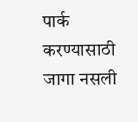पार्क करण्यासाठी जागा नसली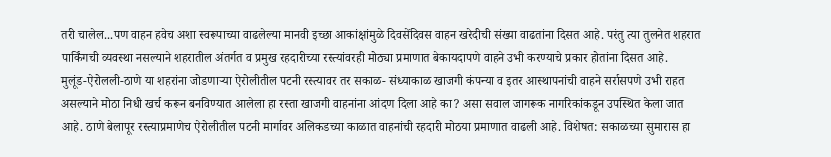तरी चालेल...पण वाहन हवेच अशा स्वरूपाच्या वाढलेल्या मानवी इच्छा आकांक्षांमुळे दिवसेंदिवस वाहन खरेदीची संख्या वाढतांना दिसत आहे. परंतु त्या तुलनेत शहरात पार्किंगची व्यवस्था नसल्याने शहरातील अंतर्गत व प्रमुख रहदारीच्या रस्त्यांवरही मोठ्या प्रमाणात बेकायदापणे वाहने उभी करण्याचे प्रकार होतांना दिसत आहे.
मुलूंड-ऐरोलली-ठाणे या शहरांना जोडणाऱ्या ऐरोलीतील पटनी रस्त्यावर तर सकाळ- संध्याकाळ खाजगी कंपन्या व इतर आस्थापनांची वाहने सर्रासपणे उभी राहत असल्याने मोठा निधी खर्च करून बनविण्यात आलेला हा रस्ता खाजगी वाहनांना आंदण दिला आहे का? असा सवाल जागरूक नागरिकांकडून उपस्थित केला जात आहे. ठाणे बेलापूर रस्त्याप्रमाणेच ऐरोलीतील पटनी मार्गावर अलिकडच्या काळात वाहनांची रहदारी मोठया प्रमाणात वाढली आहे. विशेषत: सकाळच्या सुमारास हा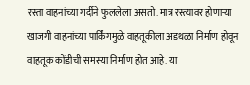रस्ता वाहनांच्या गर्दीने फुललेला असतो. मात्र रस्त्यावर होणाऱ्या खाजगी वाहनांच्या पार्किंगमुळे वाहतूकीला अडथळा निर्माण होवून वाहतूक कोंडीची समस्या निर्माण होत आहे. या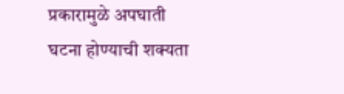प्रकारामुळे अपघाती घटना होण्याची शक्यता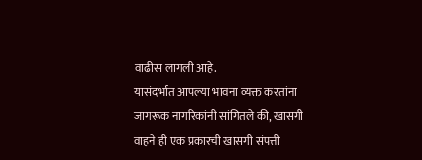वाढीस लागली आहे.
यासंदर्भात आपल्या भावना व्यक्त करतांना जागरूक नागरिकांनी सांगितले की, खासगी वाहने ही एक प्रकारची खासगी संपत्ती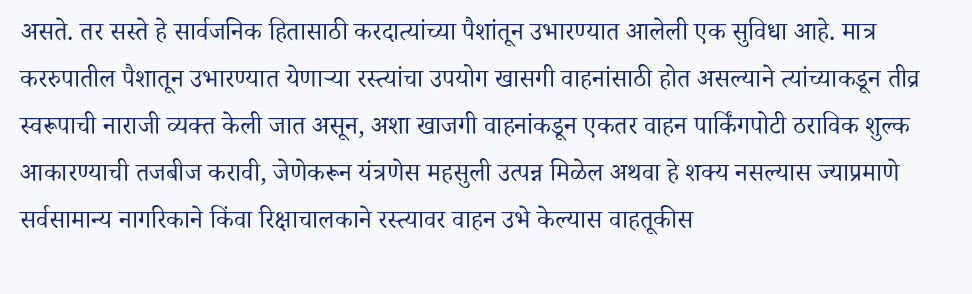असते. तर सस्ते हे सार्वजनिक हितासाठी करदात्यांच्या पैशांतून उभारण्यात आलेली एक सुविधा आहे. मात्र कररुपातील पैशातून उभारण्यात येणाऱ्या रस्त्यांचा उपयोग खासगी वाहनांसाठी होत असल्याने त्यांच्याकडून तीव्र स्वरूपाची नाराजी व्यक्त केली जात असून, अशा खाजगी वाहनांकडून एकतर वाहन पार्किंगपोटी ठराविक शुल्क आकारण्याची तजबीज करावी, जेणेकरून यंत्रणेस महसुली उत्पन्न मिळेल अथवा हे शक्य नसल्यास ज्याप्रमाणे सर्वसामान्य नागरिकाने किंवा रिक्षाचालकाने रस्त्यावर वाहन उभे केल्यास वाहतूकीस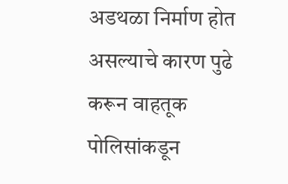अडथळा निर्माण होत असल्याचे कारण पुढे करून वाहतूक पोलिसांकडून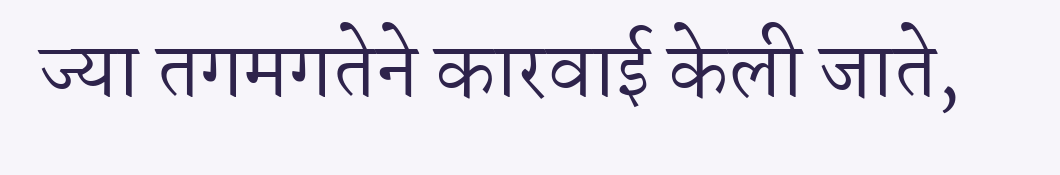ज्या तगमगतेने कारवाई केली जाते,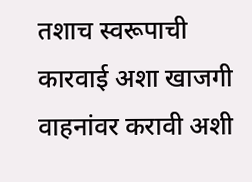तशाच स्वरूपाची कारवाई अशा खाजगी वाहनांवर करावी अशी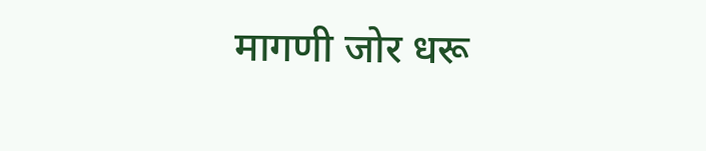मागणी जोर धरू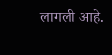लागली आहे.